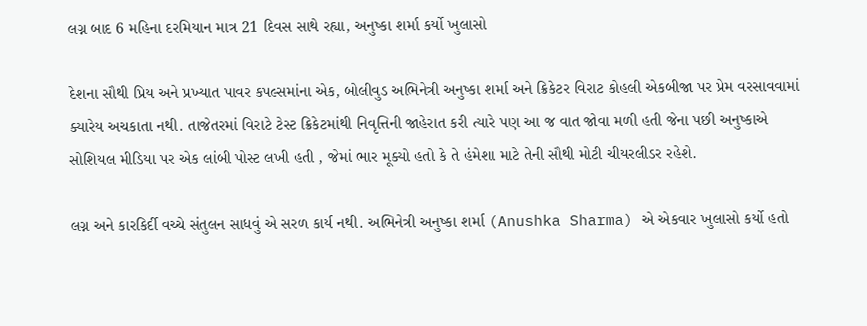લગ્ન બાદ 6 મહિના દરમિયાન માત્ર 21 દિવસ સાથે રહ્યા, અનુષ્કા શર્મા કર્યો ખુલાસો

દેશના સૌથી પ્રિય અને પ્રખ્યાત પાવર કપલ્સમાંના એક, બોલીવુડ અભિનેત્રી અનુષ્કા શર્મા અને ક્રિકેટર વિરાટ કોહલી એકબીજા પર પ્રેમ વરસાવવામાં ક્યારેય અચકાતા નથી. તાજેતરમાં વિરાટે ટેસ્ટ ક્રિકેટમાંથી નિવૃત્તિની જાહેરાત કરી ત્યારે પણ આ જ વાત જોવા મળી હતી જેના પછી અનુષ્કાએ સોશિયલ મીડિયા પર એક લાંબી પોસ્ટ લખી હતી , જેમાં ભાર મૂક્યો હતો કે તે હંમેશા માટે તેની સૌથી મોટી ચીયરલીડર રહેશે.

લગ્ન અને કારકિર્દી વચ્ચે સંતુલન સાધવું એ સરળ કાર્ય નથી. અભિનેત્રી અનુષ્કા શર્મા (Anushka Sharma) એ એકવાર ખુલાસો કર્યો હતો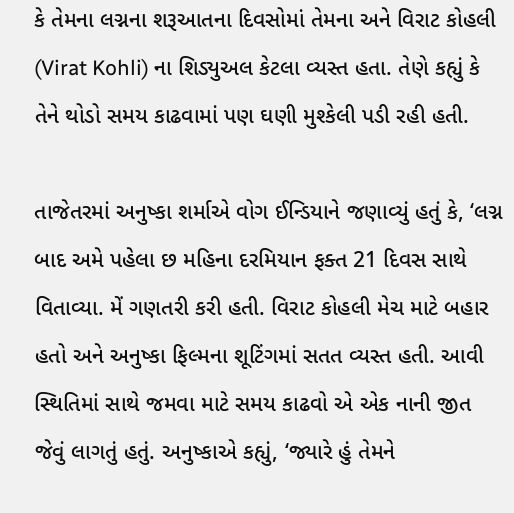કે તેમના લગ્નના શરૂઆતના દિવસોમાં તેમના અને વિરાટ કોહલી (Virat Kohli) ના શિડ્યુઅલ કેટલા વ્યસ્ત હતા. તેણે કહ્યું કે તેને થોડો સમય કાઢવામાં પણ ઘણી મુશ્કેલી પડી રહી હતી.

તાજેતરમાં અનુષ્કા શર્માએ વોગ ઈન્ડિયાને જણાવ્યું હતું કે, ‘લગ્ન બાદ અમે પહેલા છ મહિના દરમિયાન ફક્ત 21 દિવસ સાથે વિતાવ્યા. મેં ગણતરી કરી હતી. વિરાટ કોહલી મેચ માટે બહાર હતો અને અનુષ્કા ફિલ્મના શૂટિંગમાં સતત વ્યસ્ત હતી. આવી સ્થિતિમાં સાથે જમવા માટે સમય કાઢવો એ એક નાની જીત જેવું લાગતું હતું. અનુષ્કાએ કહ્યું, ‘જ્યારે હું તેમને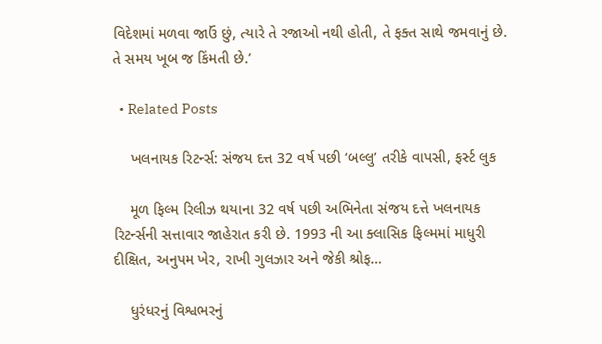વિદેશમાં મળવા જાઉં છું, ત્યારે તે રજાઓ નથી હોતી, તે ફક્ત સાથે જમવાનું છે. તે સમય ખૂબ જ કિંમતી છે.’

  • Related Posts

    ખલનાયક રિટર્ન્સ: સંજય દત્ત 32 વર્ષ પછી ‘બલ્લુ’ તરીકે વાપસી, ફર્સ્ટ લુક

    મૂળ ફિલ્મ રિલીઝ થયાના 32 વર્ષ પછી અભિનેતા સંજય દત્તે ખલનાયક રિટર્ન્સની સત્તાવાર જાહેરાત કરી છે. 1993 ની આ ક્લાસિક ફિલ્મમાં માધુરી દીક્ષિત, અનુપમ ખેર, રાખી ગુલઝાર અને જેકી શ્રોફ…

    ધુરંધરનું વિશ્વભરનું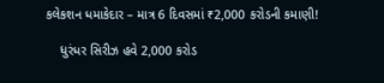કલેકશન ધમાકેદાર – માત્ર 6 દિવસમાં ₹2,000 કરોડની કમાણી!

    ધુરંધર સિરીઝ હવે 2,000 કરોડ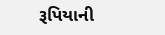રૂપિયાની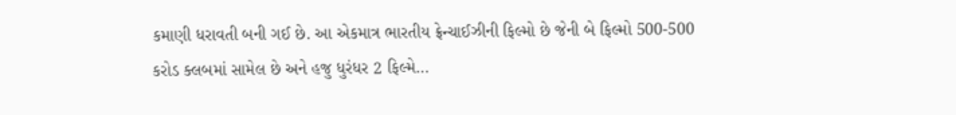કમાણી ધરાવતી બની ગઈ છે. આ એકમાત્ર ભારતીય ફ્રેન્ચાઈઝીની ફિલ્મો છે જેની બે ફિલ્મો 500-500 કરોડ ક્લબમાં સામેલ છે અને હજુ ધુરંધર 2 ફિલ્મે…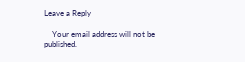Leave a Reply

    Your email address will not be published.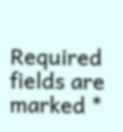Required fields are marked *